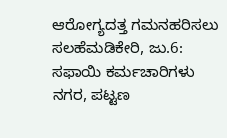ಆರೋಗ್ಯದತ್ತ ಗಮನಹರಿಸಲು ಸಲಹೆಮಡಿಕೇರಿ, ಜು.6: ಸಫಾಯಿ ಕರ್ಮಚಾರಿಗಳು ನಗರ, ಪಟ್ಟಣ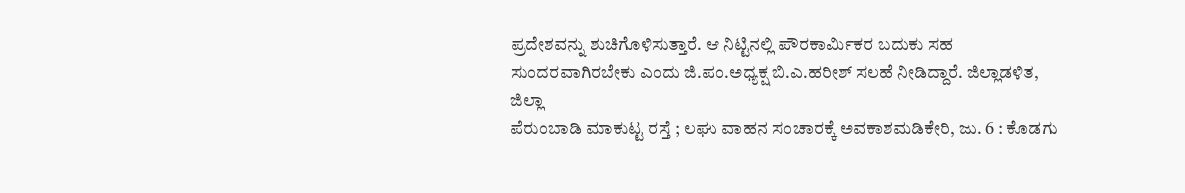ಪ್ರದೇಶವನ್ನು ಶುಚಿಗೊಳಿಸುತ್ತಾರೆ. ಆ ನಿಟ್ಟಿನಲ್ಲಿ ಪೌರಕಾರ್ಮಿಕರ ಬದುಕು ಸಹ ಸುಂದರವಾಗಿರಬೇಕು ಎಂದು ಜಿ.ಪಂ.ಅಧ್ಯಕ್ಷ ಬಿ.ಎ.ಹರೀಶ್ ಸಲಹೆ ನೀಡಿದ್ದಾರೆ. ಜಿಲ್ಲಾಡಳಿತ, ಜಿಲ್ಲಾ
ಪೆರುಂಬಾಡಿ ಮಾಕುಟ್ಟ ರಸ್ತೆ ; ಲಘು ವಾಹನ ಸಂಚಾರಕ್ಕೆ ಅವಕಾಶಮಡಿಕೇರಿ, ಜು. 6 : ಕೊಡಗು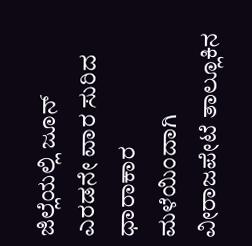ಜಿಲ್ಲೆಯಲ್ಲಿ ಜೂನ್ ಎರಡನೇ ವಾರ ಸುರಿದ ಧಾರಾಕಾರ ಮಳೆಯಿಂದಾಗಿ ವೀರಾಜಪೇಟೆ ತಾಲ್ಲೂಕಿನ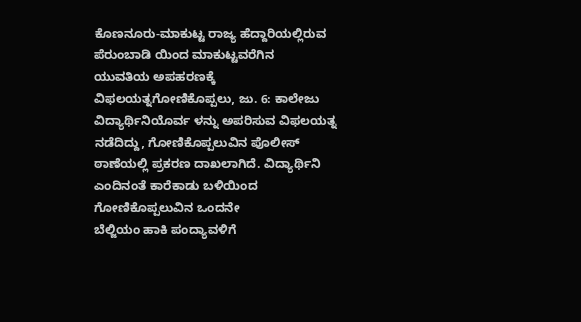ಕೊಣನೂರು-ಮಾಕುಟ್ಟ ರಾಜ್ಯ ಹೆದ್ದಾರಿಯಲ್ಲಿರುವ ಪೆರುಂಬಾಡಿ ಯಿಂದ ಮಾಕುಟ್ಟವರೆಗಿನ
ಯುವತಿಯ ಅಪಹರಣಕ್ಕೆ ವಿಫಲಯತ್ನಗೋಣಿಕೊಪ್ಪಲು, ಜು. 6: ಕಾಲೇಜು ವಿದ್ಯಾರ್ಥಿನಿಯೊರ್ವ ಳನ್ನು ಅಪರಿಸುವ ವಿಫಲಯತ್ನ ನಡೆದಿದ್ದು, ಗೋಣಿಕೊಪ್ಪಲುವಿನ ಪೊಲೀಸ್ ಠಾಣೆಯಲ್ಲಿ ಪ್ರಕರಣ ದಾಖಲಾಗಿದೆ. ವಿದ್ಯಾರ್ಥಿನಿ ಎಂದಿನಂತೆ ಕಾರೆಕಾಡು ಬಳಿಯಿಂದ ಗೋಣಿಕೊಪ್ಪಲುವಿನ ಒಂದನೇ
ಬೆಲ್ಜಿಯಂ ಹಾಕಿ ಪಂದ್ಯಾವಳಿಗೆ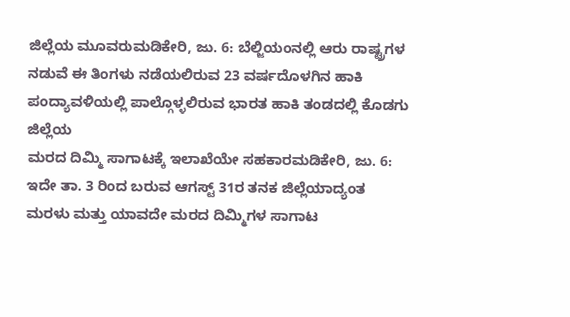ಜಿಲ್ಲೆಯ ಮೂವರುಮಡಿಕೇರಿ, ಜು. 6: ಬೆಲ್ಜಿಯಂನಲ್ಲಿ ಆರು ರಾಷ್ಟ್ರಗಳ ನಡುವೆ ಈ ತಿಂಗಳು ನಡೆಯಲಿರುವ 23 ವರ್ಷದೊಳಗಿನ ಹಾಕಿ ಪಂದ್ಯಾವಳಿಯಲ್ಲಿ ಪಾಲ್ಗೊಳ್ಳಲಿರುವ ಭಾರತ ಹಾಕಿ ತಂಡದಲ್ಲಿ ಕೊಡಗು ಜಿಲ್ಲೆಯ
ಮರದ ದಿಮ್ಮಿ ಸಾಗಾಟಕ್ಕೆ ಇಲಾಖೆಯೇ ಸಹಕಾರಮಡಿಕೇರಿ, ಜು. 6: ಇದೇ ತಾ. 3 ರಿಂದ ಬರುವ ಆಗಸ್ಟ್ 31ರ ತನಕ ಜಿಲ್ಲೆಯಾದ್ಯಂತ ಮರಳು ಮತ್ತು ಯಾವದೇ ಮರದ ದಿಮ್ಮಿಗಳ ಸಾಗಾಟ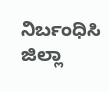ನಿರ್ಬಂಧಿಸಿ ಜಿಲ್ಲಾ